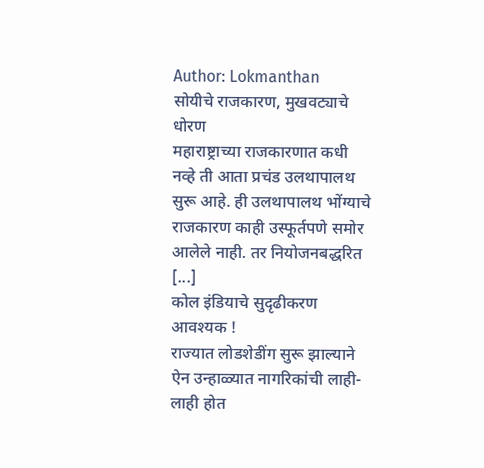Author: Lokmanthan
सोयीचे राजकारण, मुखवट्याचे धोरण
महाराष्ट्राच्या राजकारणात कधी नव्हे ती आता प्रचंड उलथापालथ सुरू आहे. ही उलथापालथ भोंग्याचे राजकारण काही उस्फूर्तपणे समोर आलेले नाही. तर नियोजनबद्धरित [...]
कोल इंडियाचे सुदृढीकरण आवश्यक !
राज्यात लोडशेडींग सुरू झाल्याने ऐन उन्हाळ्यात नागरिकांची लाही-लाही होत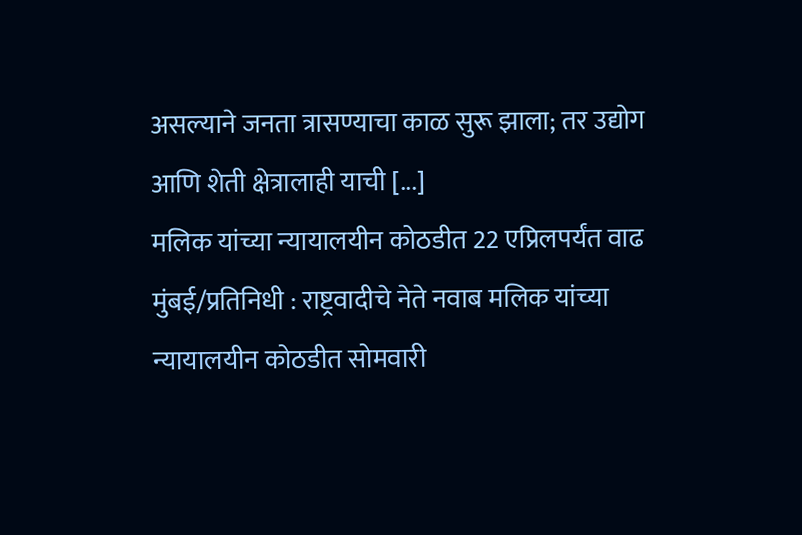असल्याने जनता त्रासण्याचा काळ सुरू झाला; तर उद्योग आणि शेती क्षेत्रालाही याची [...]
मलिक यांच्या न्यायालयीन कोठडीत 22 एप्रिलपर्यंत वाढ
मुंबई/प्रतिनिधी : राष्ट्रवादीचे नेते नवाब मलिक यांच्या न्यायालयीन कोठडीत सोमवारी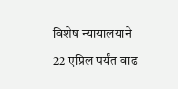विशेष न्यायालयाने 22 एप्रिल पर्यंत वाढ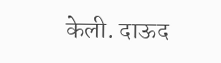केली. दाऊद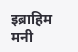इब्राहिम मनी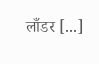लाँडर [...]